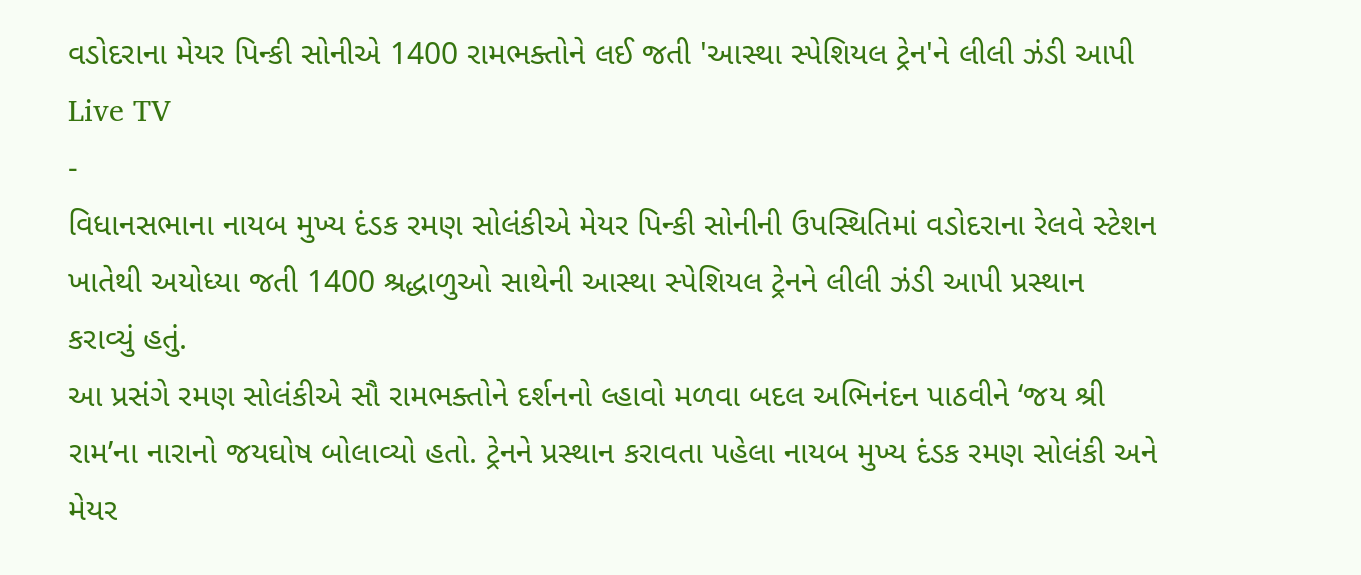વડોદરાના મેયર પિન્કી સોનીએ 1400 રામભક્તોને લઈ જતી 'આસ્થા સ્પેશિયલ ટ્રેન'ને લીલી ઝંડી આપી
Live TV
-
વિધાનસભાના નાયબ મુખ્ય દંડક રમણ સોલંકીએ મેયર પિન્કી સોનીની ઉપસ્થિતિમાં વડોદરાના રેલવે સ્ટેશન ખાતેથી અયોધ્યા જતી 1400 શ્રદ્ધાળુઓ સાથેની આસ્થા સ્પેશિયલ ટ્રેનને લીલી ઝંડી આપી પ્રસ્થાન કરાવ્યું હતું.
આ પ્રસંગે રમણ સોલંકીએ સૌ રામભક્તોને દર્શનનો લ્હાવો મળવા બદલ અભિનંદન પાઠવીને ‘જય શ્રી રામ’ના નારાનો જયઘોષ બોલાવ્યો હતો. ટ્રેનને પ્રસ્થાન કરાવતા પહેલા નાયબ મુખ્ય દંડક રમણ સોલંકી અને મેયર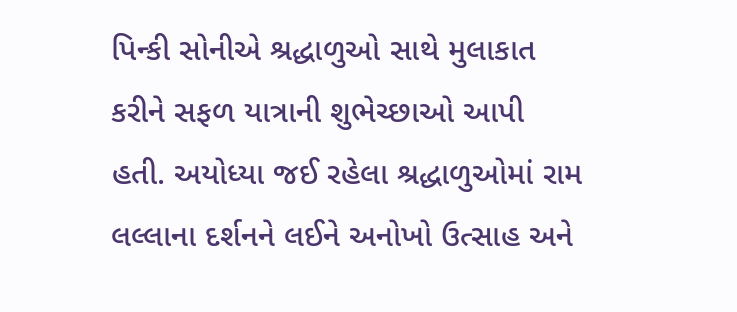પિન્કી સોનીએ શ્રદ્ધાળુઓ સાથે મુલાકાત કરીને સફળ યાત્રાની શુભેચ્છાઓ આપી હતી. અયોધ્યા જઈ રહેલા શ્રદ્ધાળુઓમાં રામ લલ્લાના દર્શનને લઈને અનોખો ઉત્સાહ અને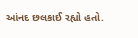આંનદ છલકાઈ રહ્યો હતો.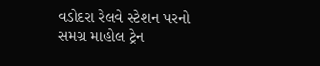વડોદરા રેલવે સ્ટેશન પરનો સમગ્ર માહોલ ટ્રેન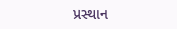પ્રસ્થાન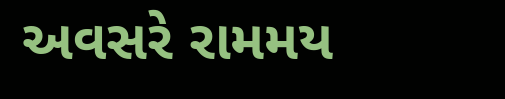અવસરે રામમય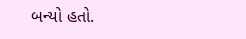બન્યો હતો.